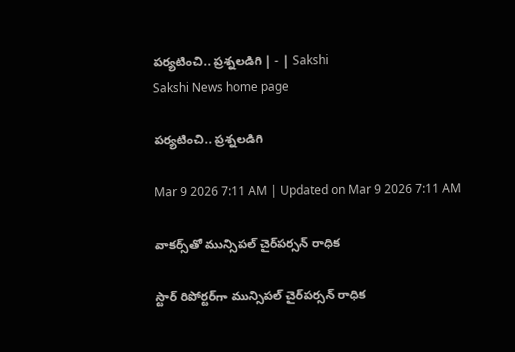పర్యటించి.. ప్రశ్నలడిగి | - | Sakshi
Sakshi News home page

పర్యటించి.. ప్రశ్నలడిగి

Mar 9 2026 7:11 AM | Updated on Mar 9 2026 7:11 AM

వాకర్స్‌తో మున్సిపల్‌ చైర్‌పర్సన్‌ రాధిక

స్టార్‌ రిపోర్టర్‌గా మున్సిపల్‌ చైర్‌పర్సన్‌ రాధిక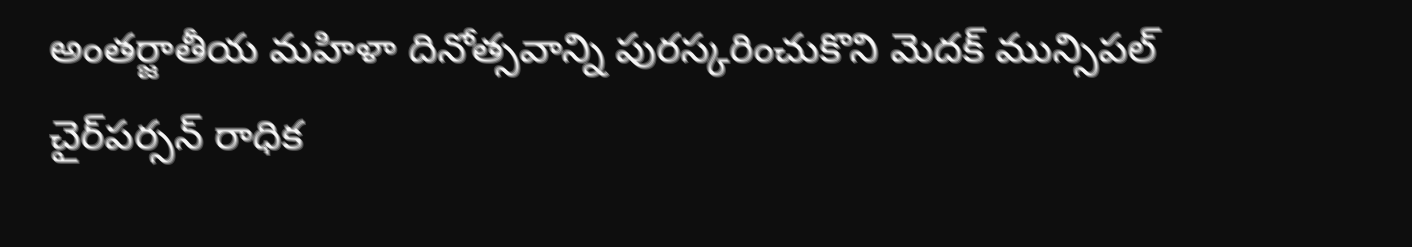అంతర్జాతీయ మహిళా దినోత్సవాన్ని పురస్కరించుకొని మెదక్‌ మున్సిపల్‌ చైర్‌పర్సన్‌ రాధిక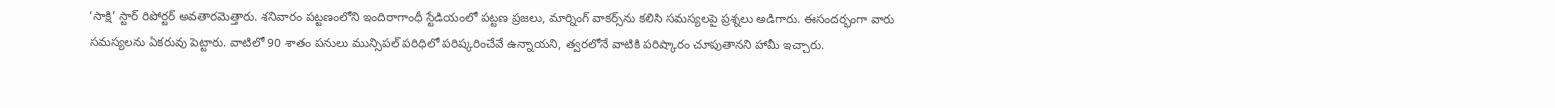‘సాక్షి’ స్టార్‌ రిపోర్టర్‌ అవతారమెత్తారు. శనివారం పట్టణంలోని ఇందిరాగాంధీ స్టేడియంలో పట్టణ ప్రజలు, మార్నింగ్‌ వాకర్స్‌ను కలిసి సమస్యలపై ప్రశ్నలు అడిగారు. ఈసందర్భంగా వారు సమస్యలను ఏకరువు పెట్టారు. వాటిలో 90 శాతం పనులు మున్సిపల్‌ పరిధిలో పరిష్కరించేవే ఉన్నాయని, త్వరలోనే వాటికి పరిష్కారం చూపుతానని హామీ ఇచ్చారు.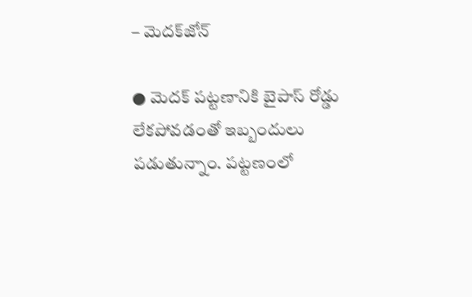– మెదక్‌జోన్‌

● మెదక్‌ పట్టణానికి బైపాస్‌ రోడ్డు లేకపోవడంతో ఇబ్బందులు పడుతున్నాం. పట్టణంలో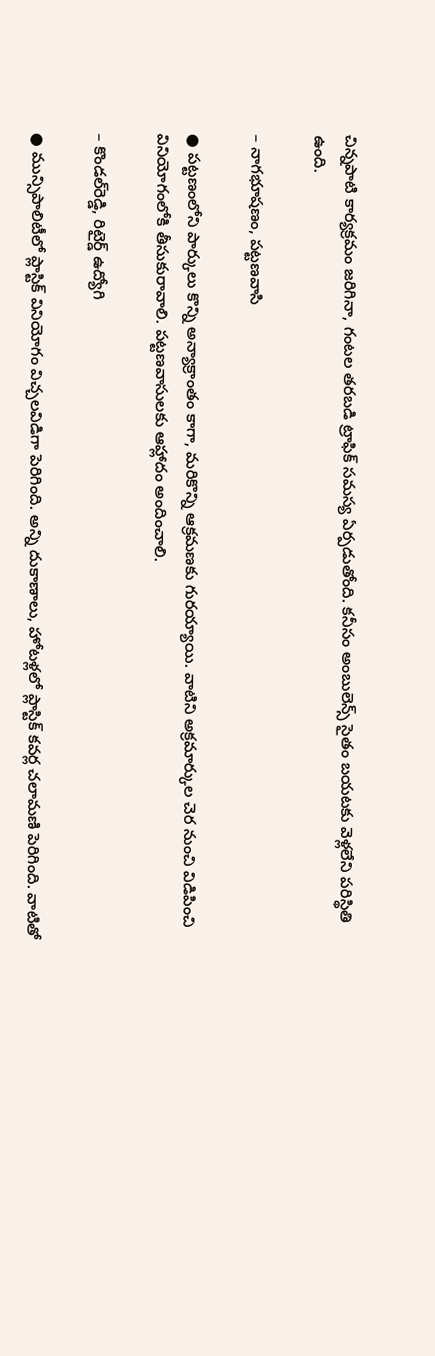చిన్నపాటి కార్యక్రమం జరిగినా, గంటల తరబడి ట్రాఫిక్‌ సమస్య ఏర్పడుతోంది. కనీసం అంబులెన్స్‌ సైతం బయటకు వెళ్లలేని పరిస్థితి ఉంది.

– నాగభూషణం, పట్టణవాసి

● పట్టణంలోని పార్కులు కొన్ని అన్యాక్రాంతం కాగా, మరికొన్ని ఆక్రమణకు గురయ్యాయి. వాటిని అక్రమార్కుల చెర నుంచి విడిపించి వినియోగంలోకి తీసుకురావాలి. పట్టణవాసులకు ఆహ్లాదం అందించాలి.

– కొండల్‌రెడ్డి, రిటైర్డ్‌ ఉద్యోగి

● మున్సిపాలిటీలో ప్లాస్టిక్‌ వినియోగం విచ్చలవిడిగా పెరిగింది. అన్ని దుకాణాలు, హోటళ్లలో ప్లాస్టిక్‌ కవర్ల చలామణి పెరిగింది. వాటితో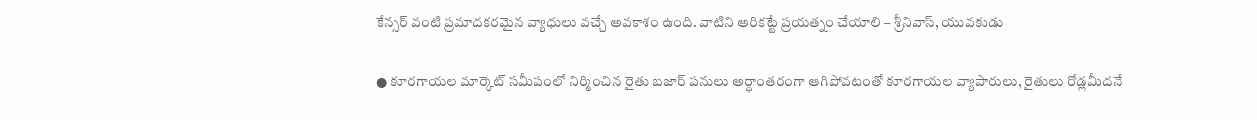కేన్సర్‌ వంటి ప్రమాదకరమైన వ్యాధులు వచ్చే అవకాశం ఉంది. వాటిని అరికట్టే ప్రయత్నం చేయాలి – శ్రీనివాస్‌, యువకుడు

● కూరగాయల మార్కెట్‌ సమీపంలో నిర్మించిన రైతు బజార్‌ పనులు అర్ధాంతరంగా ఆగిపోవటంతో కూరగాయల వ్యాపారులు, రైతులు రోడ్లమీదనే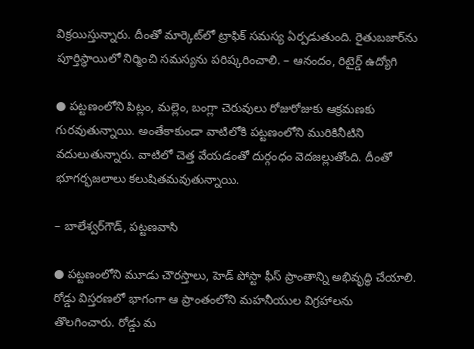విక్రయిస్తున్నారు. దీంతో మార్కెట్‌లో ట్రాఫిక్‌ సమస్య ఏర్పడుతుంది. రైతుబజార్‌ను పూర్తిస్థాయిలో నిర్మించి సమస్యను పరిష్కరించాలి. – ఆనందం, రిటైర్డ్‌ ఉద్యోగి

● పట్టణంలోని పిట్లం, మల్లెం, బంగ్లా చెరువులు రోజురోజుకు ఆక్రమణకు గురవుతున్నాయి. అంతేకాకుండా వాటిలోకి పట్టణంలోని మురికినీటిని వదులుతున్నారు. వాటిలో చెత్త వేయడంతో దుర్గంధం వెదజల్లుతోంది. దీంతో భూగర్భజలాలు కలుషితమవుతున్నాయి.

– బాలేశ్వర్‌గౌడ్‌, పట్టణవాసి

● పట్టణంలోని మూడు చౌరస్తాలు, హెడ్‌ పోస్టా ఫీస్‌ ప్రాంతాన్ని అభివృద్ధి చేయాలి. రోడ్డు విస్తరణలో భాగంగా ఆ ప్రాంతంలోని మహనీయుల విగ్రహాలను తొలగించారు. రోడ్డు మ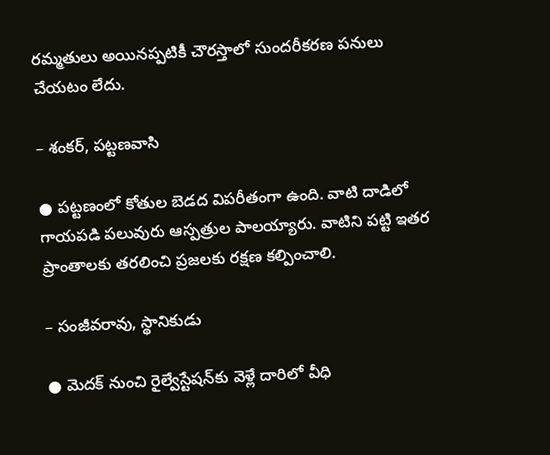రమ్మతులు అయినప్పటికీ చౌరస్తాలో సుందరీకరణ పనులు చేయటం లేదు.

– శంకర్‌, పట్టణవాసి

● పట్టణంలో కోతుల బెడద విపరీతంగా ఉంది. వాటి దాడిలో గాయపడి పలువురు ఆస్పత్రుల పాలయ్యారు. వాటిని పట్టి ఇతర ప్రాంతాలకు తరలించి ప్రజలకు రక్షణ కల్పించాలి.

– సంజీవరావు, స్థానికుడు

● మెదక్‌ నుంచి రైల్వేస్టేషన్‌కు వెళ్లే దారిలో వీధి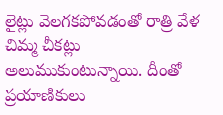లైట్లు వెలగకపోవడంతో రాత్రి వేళ చిమ్మ చీకట్లు అలుముకుంటున్నాయి. దీంతో ప్రయాణికులు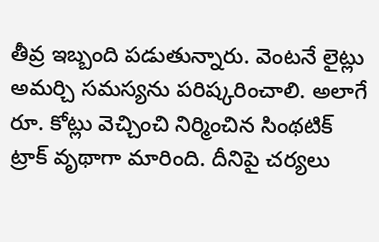తీవ్ర ఇబ్బంది పడుతున్నారు. వెంటనే లైట్లు అమర్చి సమస్యను పరిష్కరించాలి. అలాగే రూ. కోట్లు వెచ్చించి నిర్మించిన సింథటిక్‌ ట్రాక్‌ వృథాగా మారింది. దీనిపై చర్యలు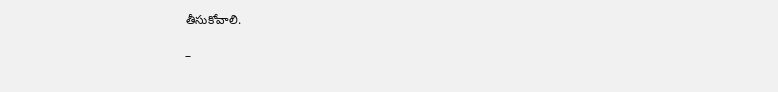తీసుకోవాలి.

–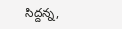సిద్దన్న,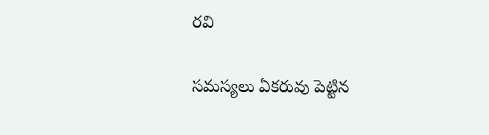రవి

సమస్యలు ఏకరువు పెట్టిన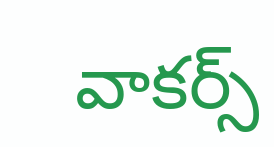వాకర్స్‌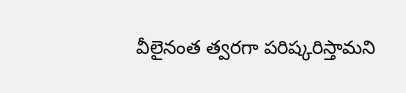వీలైనంత త్వరగా పరిష్కరిస్తామని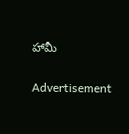హామీ

Advertisement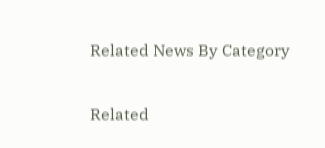Related News By Category

Related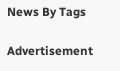News By Tags

Advertisement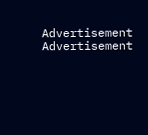Advertisement
Advertisement